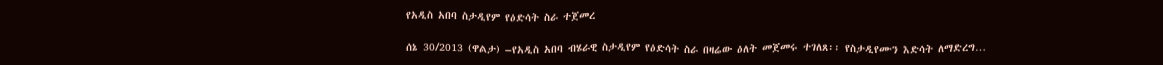የአዲስ አበባ ስታዲየም የዕድሳት ስራ ተጀመረ

ሰኔ 30/2013 (ዋልታ) –የአዲስ አበባ ብሄራዊ ስታዲየም የዕድሳት ስራ በዛሬው ዕለት መጀመሩ ተገለጸ፡፡ የስታዲየሙን እድሳት ለማድረግ…